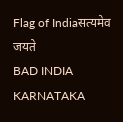Flag of Indiaसत्यमेव जयते
BAD INDIA KARNATAKA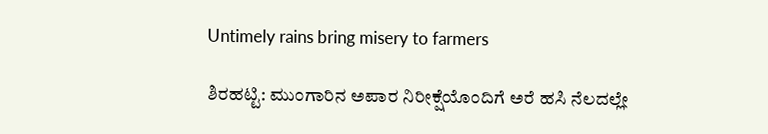Untimely rains bring misery to farmers

ಶಿರಹಟ್ಟಿ: ಮುಂಗಾರಿನ ಅಪಾರ ನಿರೀಕ್ಷೆಯೊಂದಿಗೆ ಅರೆ ಹಸಿ ನೆಲದಲ್ಲೇ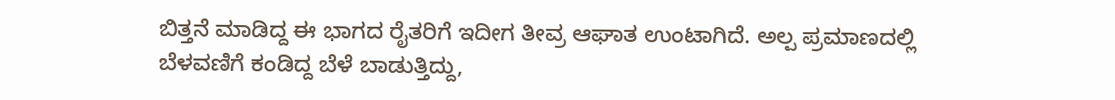ಬಿತ್ತನೆ ಮಾಡಿದ್ದ ಈ ಭಾಗದ ರೈತರಿಗೆ ಇದೀಗ ತೀವ್ರ ಆಘಾತ ಉಂಟಾಗಿದೆ. ಅಲ್ಪ ಪ್ರಮಾಣದಲ್ಲಿ ಬೆಳವಣಿಗೆ ಕಂಡಿದ್ದ ಬೆಳೆ ಬಾಡುತ್ತಿದ್ದು,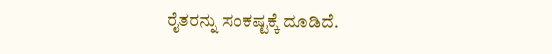ರೈತರನ್ನು ಸಂಕಷ್ಟಕ್ಕೆ ದೂಡಿದೆ.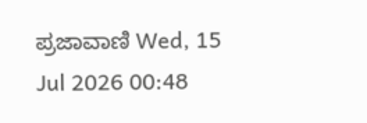ಪ್ರಜಾವಾಣಿ Wed, 15 Jul 2026 00:48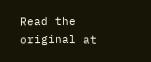Read the original at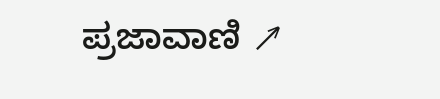ಪ್ರಜಾವಾಣಿ ↗